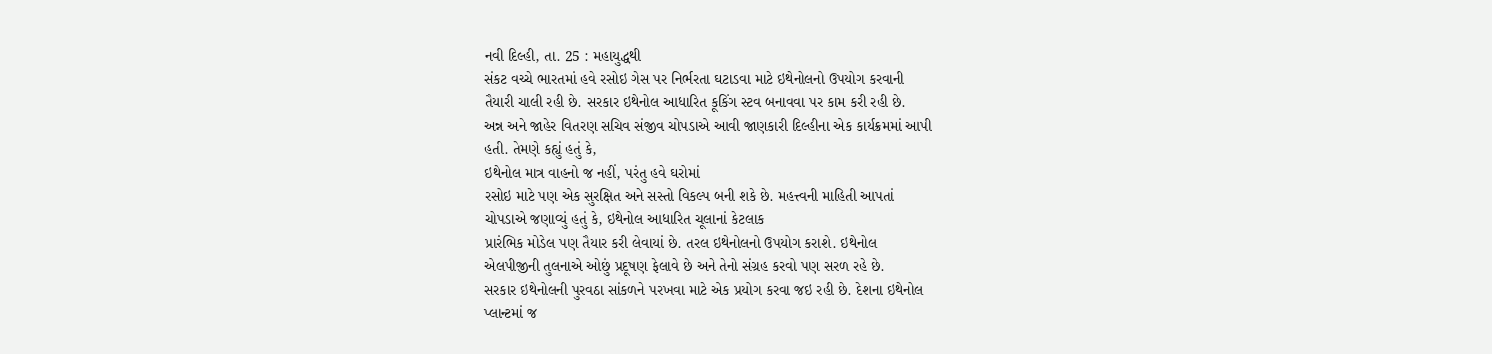નવી દિલ્હી, તા. 25 : મહાયુદ્ધથી
સંકટ વચ્ચે ભારતમાં હવે રસોઇ ગેસ પર નિર્ભરતા ઘટાડવા માટે ઇથેનોલનો ઉપયોગ કરવાની
તૈયારી ચાલી રહી છે. સરકાર ઇથેનોલ આધારિત કૂકિંગ સ્ટવ બનાવવા પર કામ કરી રહી છે.
અન્ન અને જાહેર વિતરણ સચિવ સંજીવ ચોપડાએ આવી જાણકારી દિલ્હીના એક કાર્યક્રમમાં આપી
હતી. તેમણે કહ્યું હતું કે,
ઇથેનોલ માત્ર વાહનો જ નહીં, પરંતુ હવે ઘરોમાં
રસોઇ માટે પણ એક સુરક્ષિત અને સસ્તો વિકલ્પ બની શકે છે. મહત્ત્વની માહિતી આપતાં
ચોપડાએ જણાવ્યું હતું કે, ઇથેનોલ આધારિત ચૂલાનાં કેટલાક
પ્રારંભિક મોડેલ પણ તૈયાર કરી લેવાયાં છે. તરલ ઇથેનોલનો ઉપયોગ કરાશે. ઇથેનોલ
એલપીજીની તુલનાએ ઓછું પ્રદૂષણ ફેલાવે છે અને તેનો સંગ્રહ કરવો પણ સરળ રહે છે.
સરકાર ઇથેનોલની પુરવઠા સાંકળને પરખવા માટે એક પ્રયોગ કરવા જઇ રહી છે. દેશના ઇથેનોલ
પ્લાન્ટમાં જ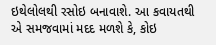ઇથેલોલથી રસોઇ બનાવાશે. આ કવાયતથી એ સમજવામાં મદદ મળશે કે, કોઇ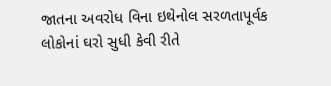જાતના અવરોધ વિના ઇથેનોલ સરળતાપૂર્વક લોકોનાં ઘરો સુધી કેવી રીતે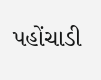પહોંચાડી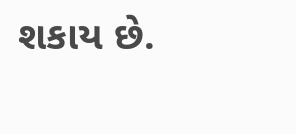શકાય છે.